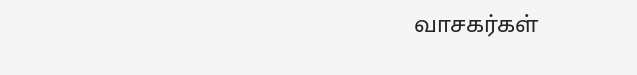வாசகர்கள்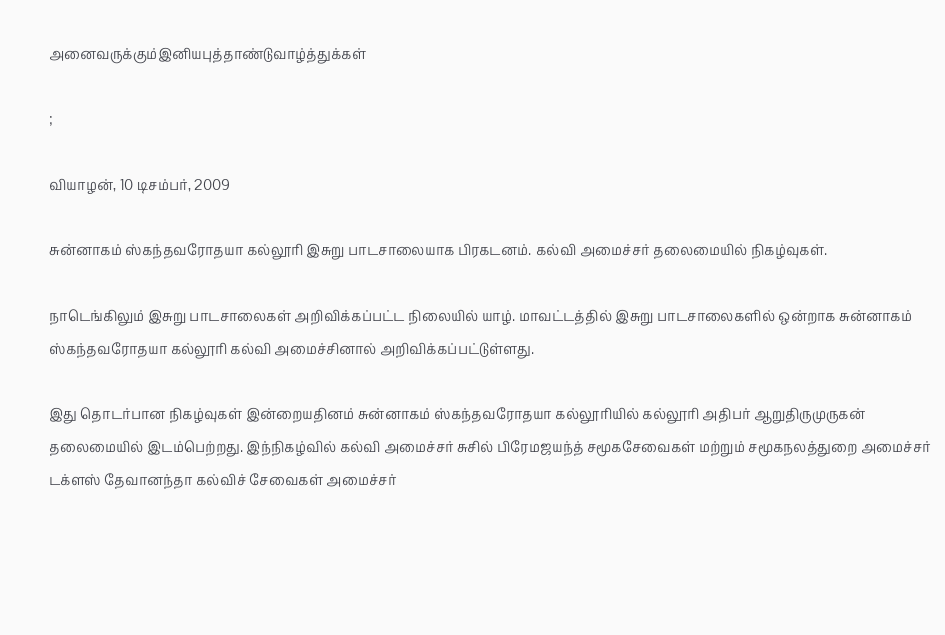அனைவருக்கும்இனியபுத்தாண்டுவாழ்த்துக்கள்

;

வியாழன், 10 டிசம்பர், 2009

சுன்னாகம் ஸ்கந்தவரோதயா கல்லூரி இசுறு பாடசாலையாக பிரகடனம். கல்வி அமைச்சர் தலைமையில் நிகழ்வுகள்.

நாடெங்கிலும் இசுறு பாடசாலைகள் அறிவிக்கப்பட்ட நிலையில் யாழ். மாவட்டத்தில் இசுறு பாடசாலைகளில் ஒன்றாக சுன்னாகம் ஸ்கந்தவரோதயா கல்லூரி கல்வி அமைச்சினால் அறிவிக்கப்பட்டுள்ளது.

இது தொடர்பான நிகழ்வுகள் இன்றையதினம் சுன்னாகம் ஸ்கந்தவரோதயா கல்லூரியில் கல்லூரி அதிபர் ஆறுதிருமுருகன் தலைமையில் இடம்பெற்றது. இந்நிகழ்வில் கல்வி அமைச்சர் சுசில் பிரேமஜயந்த் சமூகசேவைகள் மற்றும் சமூகநலத்துறை அமைச்சர் டக்ளஸ் தேவானந்தா கல்விச் சேவைகள் அமைச்சர்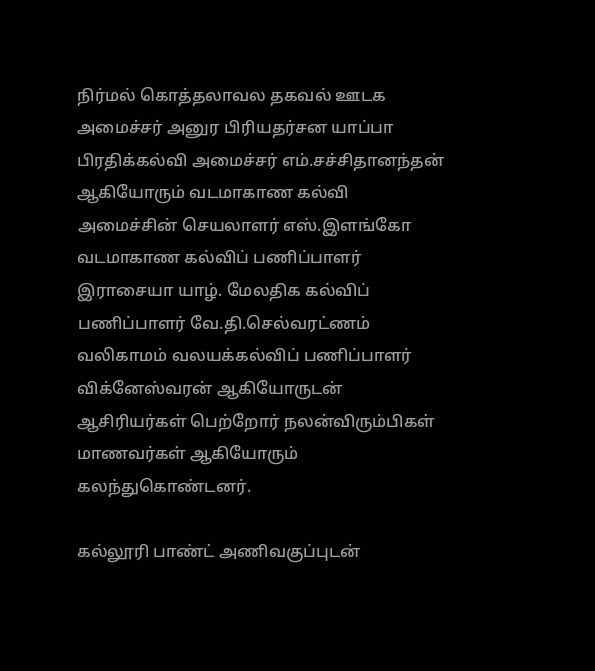நிர்மல் கொத்தலாவல தகவல் ஊடக அமைச்சர் அனுர பிரியதர்சன யாப்பா பிரதிக்கல்வி அமைச்சர் எம்.சச்சிதானந்தன் ஆகியோரும் வடமாகாண கல்வி அமைச்சின் செயலாளர் எஸ்.இளங்கோ வடமாகாண கல்விப் பணிப்பாளர் இராசையா யாழ். மேலதிக கல்விப் பணிப்பாளர் வே.தி.செல்வரட்ணம் வலிகாமம் வலயக்கல்விப் பணிப்பாளர் விக்னேஸ்வரன் ஆகியோருடன் ஆசிரியர்கள் பெற்றோர் நலன்விரும்பிகள் மாணவர்கள் ஆகியோரும் கலந்துகொண்டனர்.

கல்லூரி பாண்ட் அணிவகுப்புடன்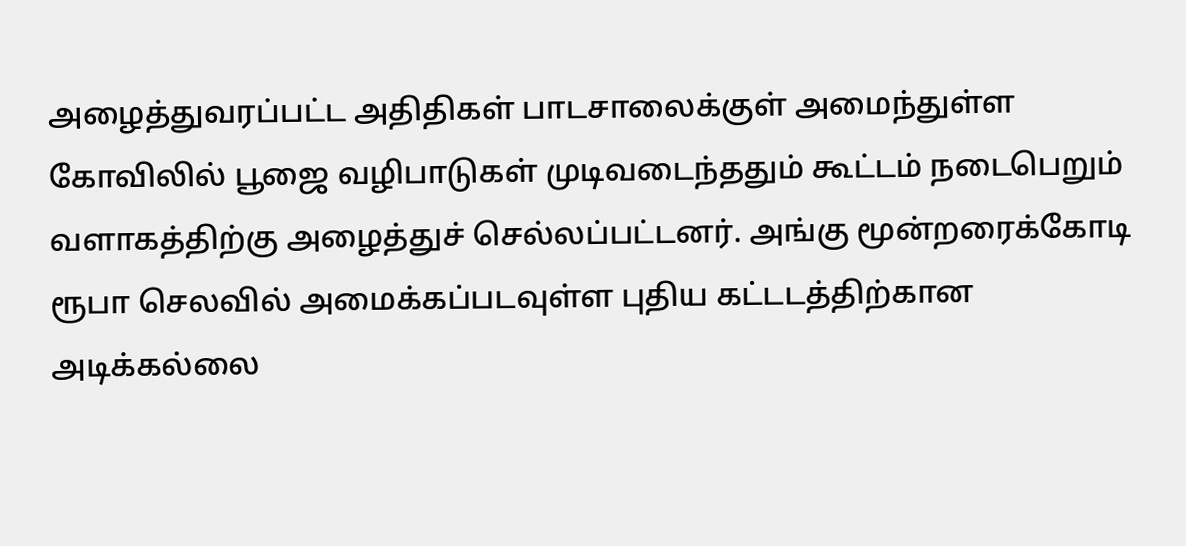அழைத்துவரப்பட்ட அதிதிகள் பாடசாலைக்குள் அமைந்துள்ள கோவிலில் பூஜை வழிபாடுகள் முடிவடைந்ததும் கூட்டம் நடைபெறும் வளாகத்திற்கு அழைத்துச் செல்லப்பட்டனர். அங்கு மூன்றரைக்கோடி ரூபா செலவில் அமைக்கப்படவுள்ள புதிய கட்டடத்திற்கான அடிக்கல்லை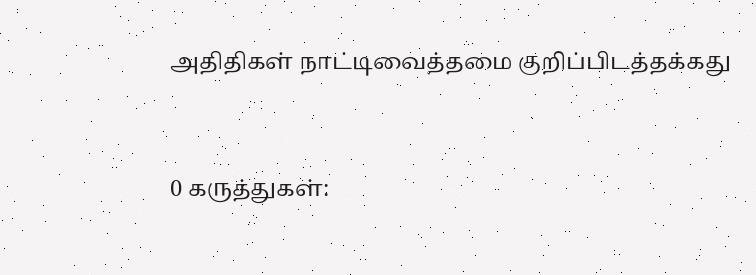அதிதிகள் நாட்டிவைத்தமை குறிப்பிடத்தக்கது


0 கருத்துகள்: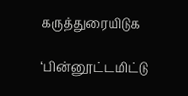கருத்துரையிடுக

‘பின்னூட்டமிட்டு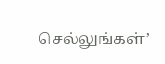செல்லுங்கள்’